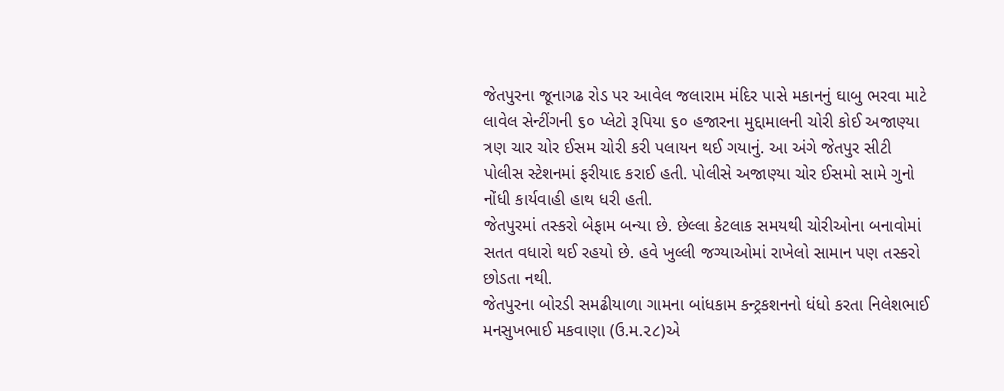જેતપુરના જૂનાગઢ રોડ પર આવેલ જલારામ મંદિર પાસે મકાનનું ઘાબુ ભરવા માટે લાવેલ સેન્ટીંગની ૬૦ પ્લેટો રૂપિયા ૬૦ હજારના મુદ્દામાલની ચોરી કોઈ અજાણ્યા ત્રણ ચાર ચોર ઈસમ ચોરી કરી પલાયન થઈ ગયાનું. આ અંગે જેતપુર સીટી પોલીસ સ્ટેશનમાં ફરીયાદ કરાઈ હતી. પોલીસે અજાણ્યા ચોર ઈસમો સામે ગુનો નોંધી કાર્યવાહી હાથ ધરી હતી.
જેતપુરમાં તસ્કરો બેફામ બન્યા છે. છેલ્લા કેટલાક સમયથી ચોરીઓના બનાવોમાં સતત વધારો થઈ રહયો છે. હવે ખુલ્લી જગ્યાઓમાં રાખેલો સામાન પણ તસ્કરો છોડતા નથી.
જેતપુરના બોરડી સમઢીયાળા ગામના બાંધકામ કન્ટ્રકશનનો ધંધો કરતા નિલેશભાઈ મનસુખભાઈ મકવાણા (ઉ.મ.૨૮)એ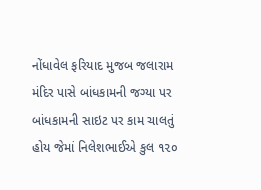નોંધાવેલ ફરિયાદ મુજબ જલારામ મંદિર પાસે બાંધકામની જગ્યા પર બાંધકામની સાઇટ પર કામ ચાલતું હોય જેમાં નિલેશભાઈએ કુલ ૧૨૦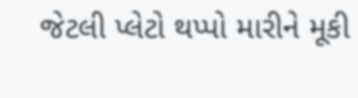જેટલી પ્લેટો થપ્પો મારીને મૂકી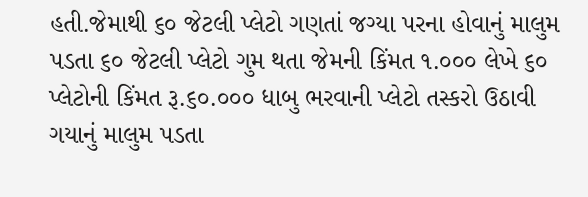હતી.જેમાથી ૬૦ જેટલી પ્લેટો ગણતાં જગ્યા પરના હોવાનું માલુમ પડતા ૬૦ જેટલી પ્લેટો ગુમ થતા જેમની કિંમત ૧.૦૦૦ લેખે ૬૦ પ્લેટોની કિંમત રૂ.૬૦.૦૦૦ ધાબુ ભરવાની પ્લેટો તસ્કરો ઉઠાવી ગયાનું માલુમ પડતા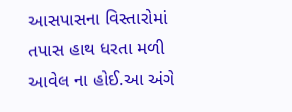આસપાસના વિસ્તારોમાં તપાસ હાથ ધરતા મળી આવેલ ના હોઈ.આ અંગે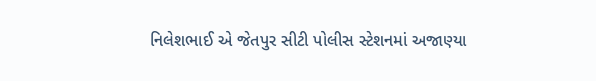નિલેશભાઈ એ જેતપુર સીટી પોલીસ સ્ટેશનમાં અજાણ્યા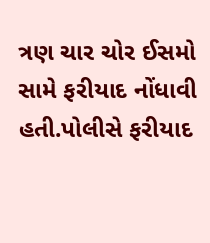ત્રણ ચાર ચોર ઈસમો સામે ફરીયાદ નોંધાવી હતી.પોલીસે ફરીયાદ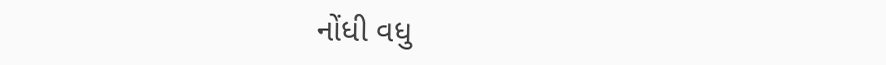નોંધી વધુ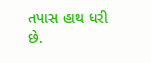તપાસ હાથ ધરી છે.